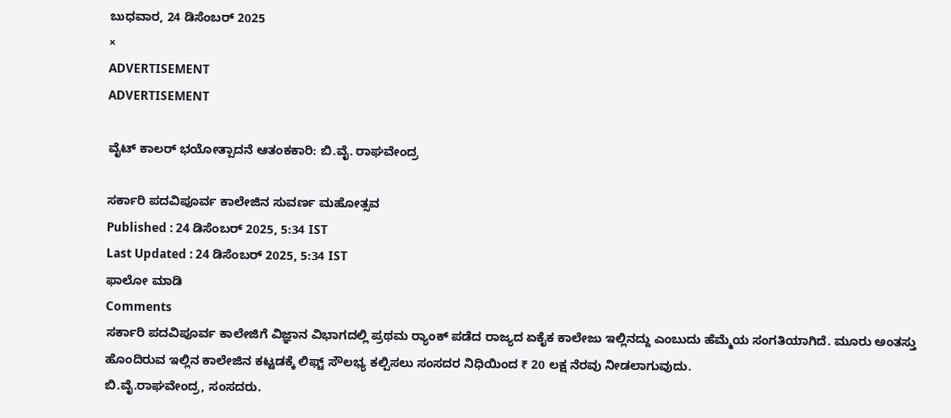ಬುಧವಾರ, 24 ಡಿಸೆಂಬರ್ 2025
×
ADVERTISEMENT
ADVERTISEMENT

ವೈಟ್‌ ಕಾಲರ್ ಭಯೋತ್ಪಾದನೆ ಆತಂಕಕಾರಿ: ಬಿ.ವೈ. ರಾಘವೇಂದ್ರ

ಸರ್ಕಾರಿ ಪದವಿಪೂರ್ವ ಕಾಲೇಜಿನ ಸುವರ್ಣ ಮಹೋತ್ಸವ
Published : 24 ಡಿಸೆಂಬರ್ 2025, 5:34 IST
Last Updated : 24 ಡಿಸೆಂಬರ್ 2025, 5:34 IST
ಫಾಲೋ ಮಾಡಿ
Comments
ಸರ್ಕಾರಿ ಪದವಿಪೂರ್ವ ಕಾಲೇಜಿಗೆ ವಿಜ್ಞಾನ ವಿಭಾಗದಲ್ಲಿ ಪ್ರಥಮ ರ‍್ಯಾಂಕ್‌ ಪಡೆದ ರಾಜ್ಯದ ಏಕೈಕ ಕಾಲೇಜು ಇಲ್ಲಿನದ್ದು ಎಂಬುದು ಹೆಮ್ಮೆಯ ಸಂಗತಿಯಾಗಿದೆ. ಮೂರು ಅಂತಸ್ತು ಹೊಂದಿರುವ ಇಲ್ಲಿನ ಕಾಲೇಜಿನ ಕಟ್ಟಡಕ್ಕೆ ಲಿಫ್ಟ್ ಸೌಲಭ್ಯ ಕಲ್ಪಿಸಲು ಸಂಸದರ ನಿಧಿಯಿಂದ ₹ 20 ಲಕ್ಷ ನೆರವು ನೀಡಲಾಗುವುದು.
ಬಿ.ವೈ.ರಾಘವೇಂದ್ರ, ಸಂಸದರು.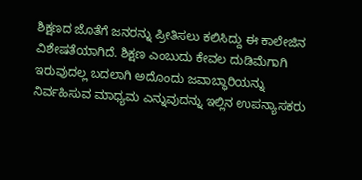ಶಿಕ್ಷಣದ ಜೊತೆಗೆ ಜನರನ್ನು ಪ್ರೀತಿಸಲು ಕಲಿಸಿದ್ದು ಈ ಕಾಲೇಜಿನ ವಿಶೇಷತೆಯಾಗಿದೆ. ಶಿಕ್ಷಣ ಎಂಬುದು ಕೇವಲ ದುಡಿಮೆಗಾಗಿ ಇರುವುದಲ್ಲ ಬದಲಾಗಿ ಅದೊಂದು ಜವಾಬ್ಧಾರಿಯನ್ನು ನಿರ್ವಹಿಸುವ ಮಾಧ್ಯಮ ಎನ್ನುವುದನ್ನು ಇಲ್ಲಿನ ಉಪನ್ಯಾಸಕರು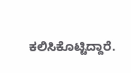ಕಲಿಸಿಕೊಟ್ಟಿದ್ದಾರೆ.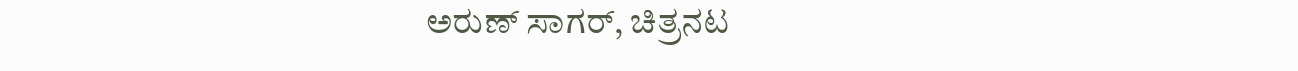ಅರುಣ್ ಸಾಗರ್, ಚಿತ್ರನಟ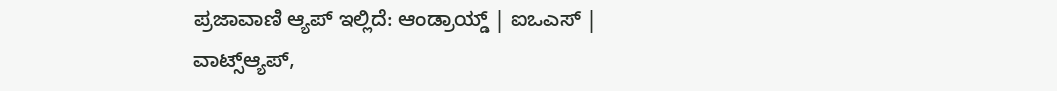ಪ್ರಜಾವಾಣಿ ಆ್ಯಪ್ ಇಲ್ಲಿದೆ: ಆಂಡ್ರಾಯ್ಡ್ | ಐಒಎಸ್ | ವಾಟ್ಸ್ಆ್ಯಪ್,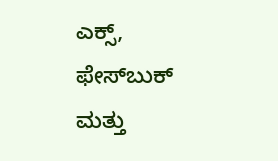ಎಕ್ಸ್, ಫೇಸ್‌ಬುಕ್ ಮತ್ತು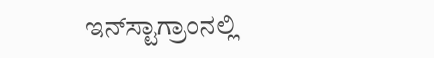ಇನ್‌ಸ್ಟಾಗ್ರಾಂನಲ್ಲಿ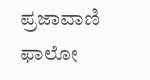ಪ್ರಜಾವಾಣಿ ಫಾಲೋ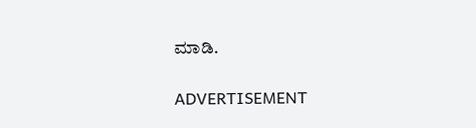ಮಾಡಿ.

ADVERTISEMENT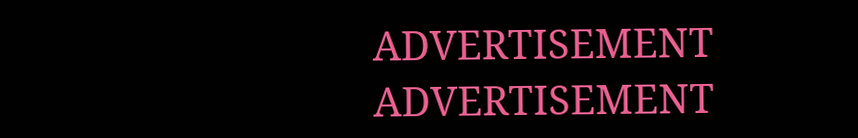ADVERTISEMENT
ADVERTISEMENT